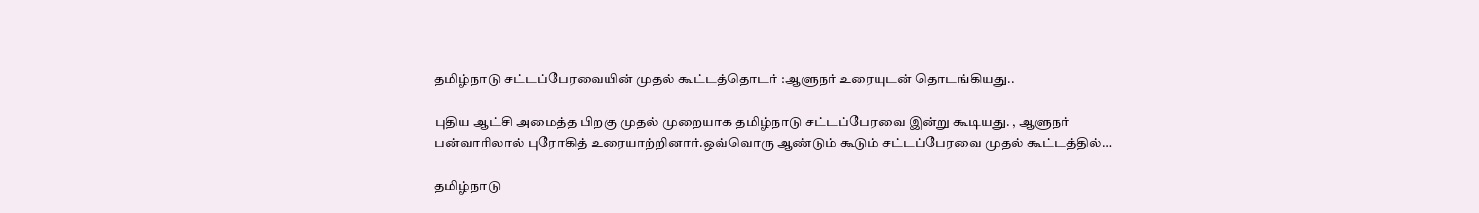தமிழ்நாடு சட்டப்பேரவையின் முதல் கூட்டத்தொடர் :ஆளுநர் உரையுடன் தொடங்கியது..

புதிய ஆட்சி அமைத்த பிறகு முதல் முறையாக தமிழ்நாடு சட்டப்பேரவை இன்று கூடியது. , ஆளுநர் பன்வாரிலால் புரோகித் உரையாற்றினார்.ஒவ்வொரு ஆண்டும் கூடும் சட்டப்பேரவை முதல் கூட்டத்தில்…

தமிழ்நாடு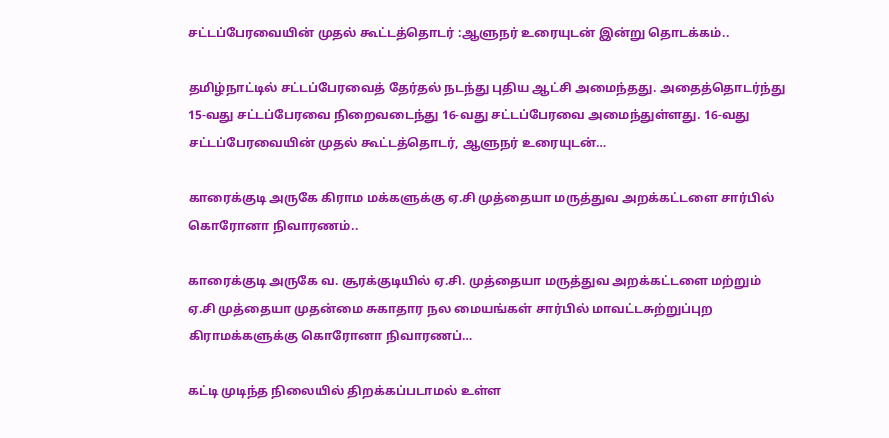சட்டப்பேரவையின் முதல் கூட்டத்தொடர் :ஆளுநர் உரையுடன் இன்று தொடக்கம்..

தமிழ்நாட்டில் சட்டப்பேரவைத் தேர்தல் நடந்து புதிய ஆட்சி அமைந்தது. அதைத்தொடர்ந்து 15-வது சட்டப்பேரவை நிறைவடைந்து 16-வது சட்டப்பேரவை அமைந்துள்ளது. 16-வது சட்டப்பேரவையின் முதல் கூட்டத்தொடர், ஆளுநர் உரையுடன்…

காரைக்குடி அருகே கிராம மக்களுக்கு ஏ.சி முத்தையா மருத்துவ அறக்கட்டளை சார்பில் கொரோனா நிவாரணம்..

காரைக்குடி அருகே வ. சூரக்குடியில் ஏ.சி. முத்தையா மருத்துவ அறக்கட்டளை மற்றும் ஏ.சி முத்தையா முதன்மை சுகாதார நல மையங்கள் சார்பில் மாவட்டசுற்றுப்புற கிராமக்களுக்கு கொரோனா நிவாரணப்…

கட்டி முடிந்த நிலையில் திறக்கப்படாமல் உள்ள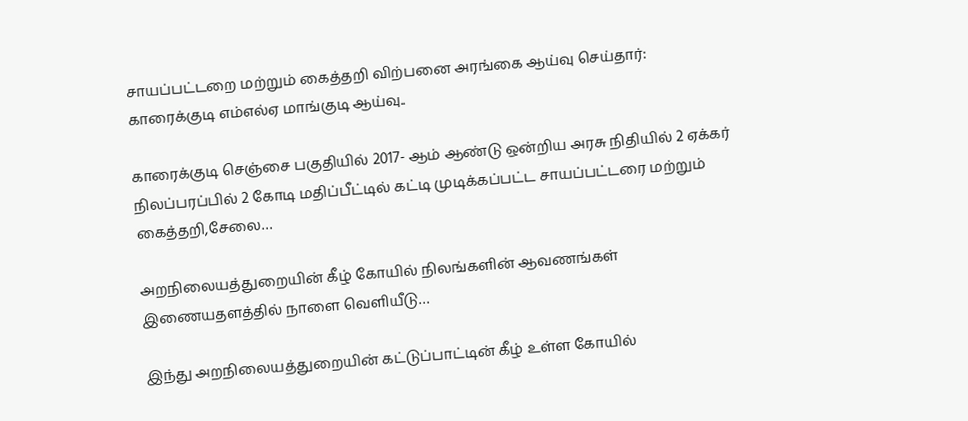சாயப்பட்டறை மற்றும் கைத்தறி விற்பனை அரங்கை ஆய்வு செய்தார்: காரைக்குடி எம்எல்ஏ மாங்குடி ஆய்வு..

காரைக்குடி செஞ்சை பகுதியில் 2017- ஆம் ஆண்டு ஒன்றிய அரசு நிதியில் 2 ஏக்கர் நிலப்பரப்பில் 2 கோடி மதிப்பீட்டில் கட்டி முடிக்கப்பட்ட சாயப்பட்டரை மற்றும் கைத்தறி,சேலை…

அறநிலையத்துறையின் கீழ் கோயில் நிலங்களின் ஆவணங்கள் இணையதளத்தில் நாளை வெளியீடு…

இந்து அறநிலையத்துறையின் கட்டுப்பாட்டின் கீழ் உள்ள கோயில்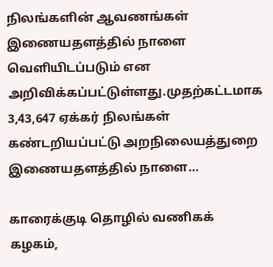நிலங்களின் ஆவணங்கள் இணையதளத்தில் நாளை வெளியிடப்படும் என அறிவிக்கப்பட்டுள்ளது.முதற்கட்டமாக 3,43,647 ஏக்கர் நிலங்கள் கண்டறியப்பட்டு அறநிலையத்துறை இணையதளத்தில் நாளை…

காரைக்குடி தொழில் வணிகக் கழகம்,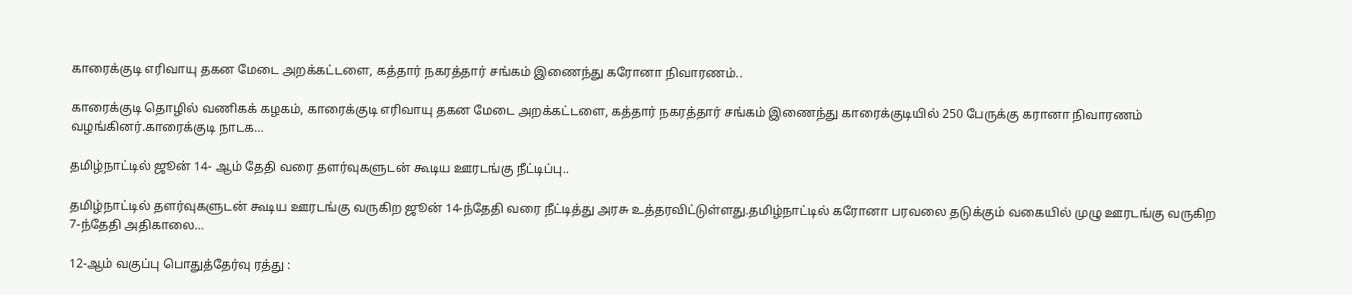காரைக்குடி எரிவாயு தகன மேடை அறக்கட்டளை, கத்தார் நகரத்தார் சங்கம் இணைந்து கரோனா நிவாரணம்..

காரைக்குடி தொழில் வணிகக் கழகம், காரைக்குடி எரிவாயு தகன மேடை அறக்கட்டளை, கத்தார் நகரத்தார் சங்கம் இணைந்து காரைக்குடியில் 250 பேருக்கு கரானா நிவாரணம் வழங்கினர்.காரைக்குடி நாடக…

தமிழ்நாட்டில் ஜூன் 14- ஆம் தேதி வரை தளர்வுகளுடன் கூடிய ஊரடங்கு நீட்டிப்பு..

தமிழ்நாட்டில் தளர்வுகளுடன் கூடிய ஊரடங்கு வருகிற ஜூன் 14-ந்தேதி வரை நீட்டித்து அரசு உத்தரவிட்டுள்ளது.தமிழ்நாட்டில் கரோனா பரவலை தடுக்கும் வகையில் முழு ஊரடங்கு வருகிற 7-ந்தேதி அதிகாலை…

12-ஆம் வகுப்பு பொதுத்தேர்வு ரத்து :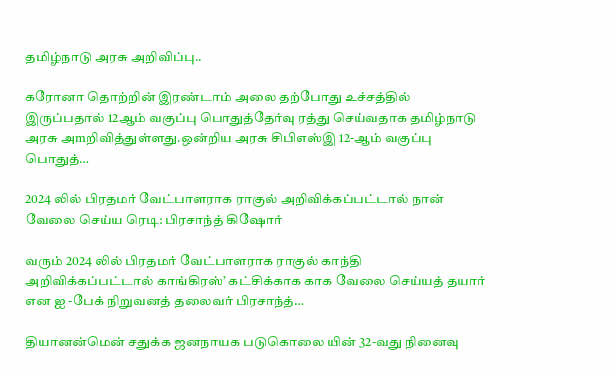தமிழ்நாடு அரசு அறிவிப்பு..

கரோனா தொற்றின் இரண்டாம் அலை தற்போது உச்சத்தில் இருப்பதால் 12ஆம் வகுப்பு பொதுத்தேர்வு ரத்து செய்வதாக தமிழ்நாடு அரசு அmறிவித்துள்ளது.ஒன்றிய அரசு சிபிஎஸ்இ 12-ஆம் வகுப்பு பொதுத்…

2024 லில் பிரதமர் வேட்பாளராக ராகுல் அறிவிக்கப்பட்டால் நான் வேலை செய்ய ரெடி: பிரசாந்த் கிஷோர்

வரும் 2024 லில் பிரதமர் வேட்பாளராக ராகுல் காந்தி அறிவிக்கப்பட்டால் காங்கிரஸ்’ கட்சிக்காக காக வேலை செய்யத் தயார் என ஐ -பேக் நிறுவனத் தலைவர் பிரசாந்த்…

தியானன்மென் சதுக்க ஜனநாயக படுகொலை யின் 32-வது நினைவு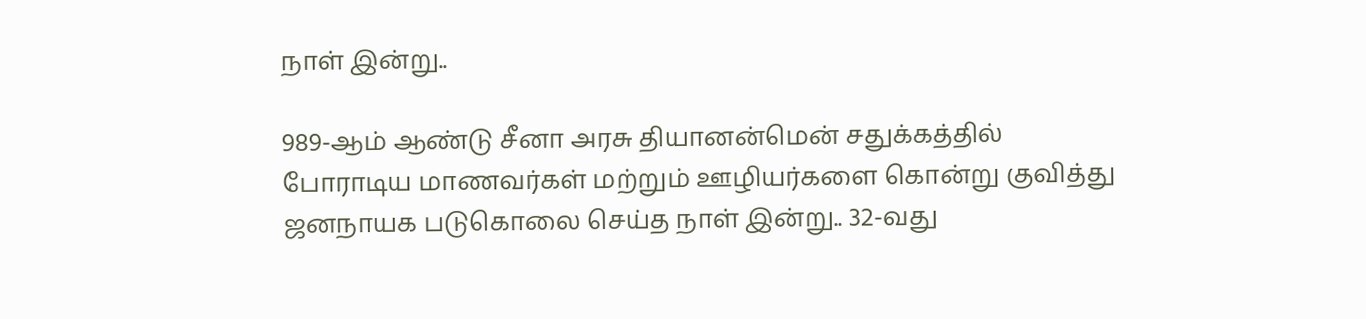நாள் இன்று..

989-ஆம் ஆண்டு சீனா அரசு தியானன்மென் சதுக்கத்தில் போராடிய மாணவர்கள் மற்றும் ஊழியர்களை கொன்று குவித்து ஜனநாயக படுகொலை செய்த நாள் இன்று.. 32-வது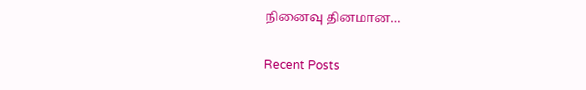நினைவு தினமான…

Recent Posts